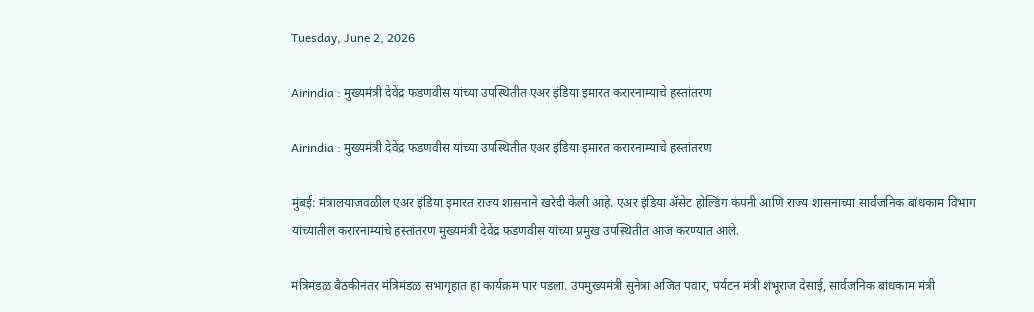Tuesday, June 2, 2026

Airindia : मुख्यमंत्री देवेंद्र फडणवीस यांच्या उपस्थितीत एअर इंडिया इमारत करारनाम्याचे हस्तांतरण

Airindia : मुख्यमंत्री देवेंद्र फडणवीस यांच्या उपस्थितीत एअर इंडिया इमारत करारनाम्याचे हस्तांतरण

मुंबई: मंत्रालयाजवळील एअर इंडिया इमारत राज्य शासनाने खरेदी केली आहे. एअर इंडिया ॲसेट होल्डिंग कंपनी आणि राज्य शासनाच्या सार्वजनिक बांधकाम विभाग यांच्यातील करारनाम्यांचे हस्तांतरण मुख्यमंत्री देवेंद्र फडणवीस यांच्या प्रमुख उपस्थितीत आज करण्यात आले.

मंत्रिमंडळ बैठकीनंतर मंत्रिमंडळ सभागृहात हा कार्यक्रम पार पडला. उपमुख्यमंत्री सुनेत्रा अजित पवार, पर्यटन मंत्री शंभूराज देसाई, सार्वजनिक बांधकाम मंत्री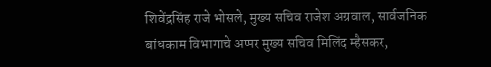शिवेंद्रसिंह राजे भोसले, मुख्य सचिव राजेश अग्रवाल, सार्वजनिक बांधकाम विभागाचे अप्पर मुख्य सचिव मिलिंद म्हैसकर,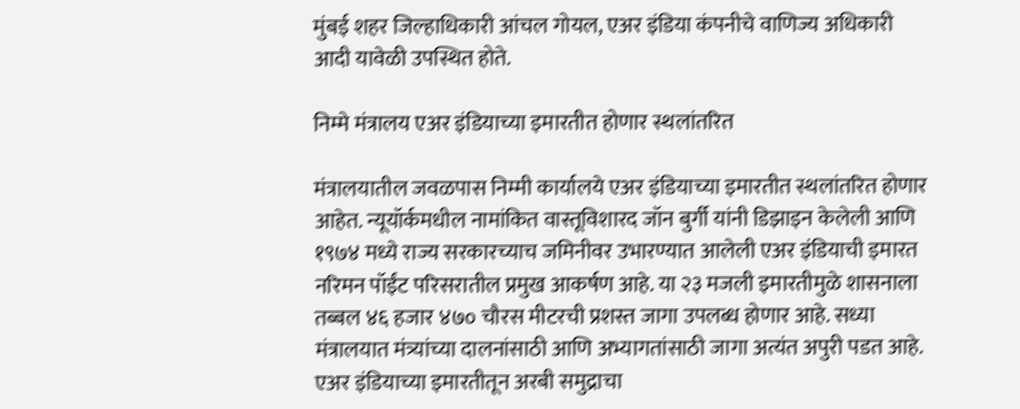मुंबई शहर जिल्हाधिकारी आंचल गोयल, एअर इंडिया कंपनीचे वाणिज्य अधिकारी आदी यावेळी उपस्थित होते.

निम्मे मंत्रालय एअर इंडियाच्या इमारतीत होणार स्थलांतरित

मंत्रालयातील जवळपास निम्मी कार्यालये एअर इंडियाच्या इमारतीत स्थलांतरित होणार आहेत. न्यूयॉर्कमधील नामांकित वास्तूविशारद जॉन बुर्गी यांनी डिझाइन केलेली आणि १९७४ मध्ये राज्य सरकारच्याच जमिनीवर उभारण्यात आलेली एअर इंडियाची इमारत नरिमन पॉईंट परिसरातील प्रमुख आकर्षण आहे. या २३ मजली इमारतीमुळे शासनाला तब्बल ४६ हजार ४७० चौरस मीटरची प्रशस्त जागा उपलब्ध होणार आहे. सध्या मंत्रालयात मंत्र्यांच्या दालनांसाठी आणि अभ्यागतांसाठी जागा अत्यंत अपुरी पडत आहे. एअर इंडियाच्या इमारतीतून अरबी समुद्राचा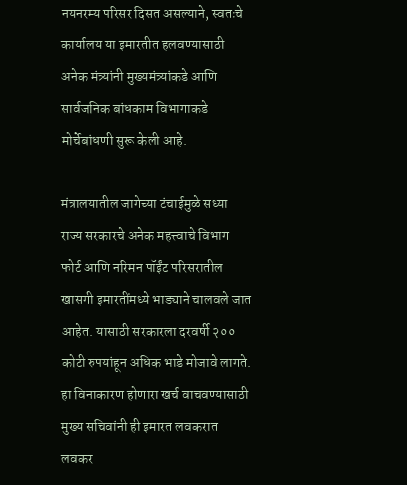नयनरम्य परिसर दिसत असल्याने, स्वतःचे कार्यालय या इमारतीत हलवण्यासाठी अनेक मंत्र्यांनी मुख्यमंत्र्यांकडे आणि सार्वजनिक बांधकाम विभागाकडे मोर्चेबांधणी सुरू केली आहे.

मंत्रालयातील जागेच्या टंचाईमुळे सध्या राज्य सरकारचे अनेक महत्त्वाचे विभाग फोर्ट आणि नरिमन पॉईंट परिसरातील खासगी इमारतींमध्ये भाड्याने चालवले जात आहेत. यासाठी सरकारला दरवर्षी २०० कोटी रुपयांहून अधिक भाडे मोजावे लागते. हा विनाकारण होणारा खर्च वाचवण्यासाठी मुख्य सचिवांनी ही इमारत लवकरात लवकर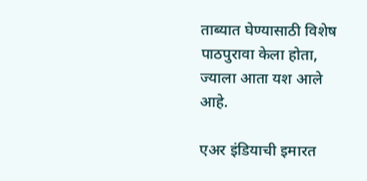ताब्यात घेण्यासाठी विशेष पाठपुरावा केला होता, ज्याला आता यश आले आहे.

एअर इंडियाची इमारत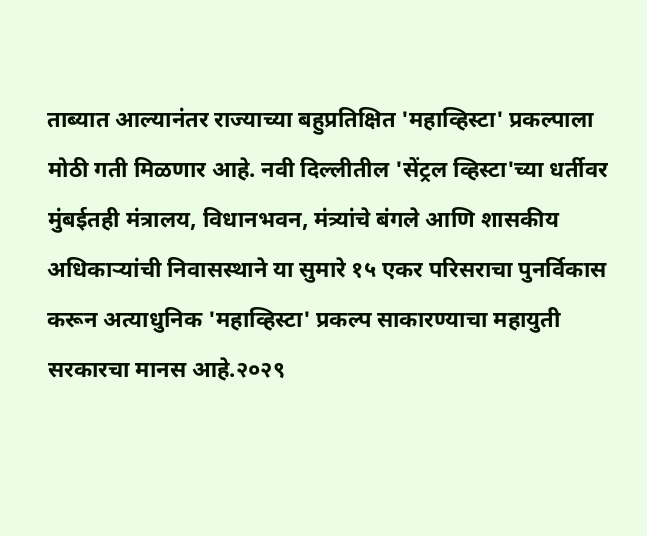ताब्यात आल्यानंतर राज्याच्या बहुप्रतिक्षित 'महाव्हिस्टा' प्रकल्पाला मोठी गती मिळणार आहे. नवी दिल्लीतील 'सेंट्रल व्हिस्टा'च्या धर्तीवर मुंबईतही मंत्रालय, विधानभवन, मंत्र्यांचे बंगले आणि शासकीय अधिकाऱ्यांची निवासस्थाने या सुमारे १५ एकर परिसराचा पुनर्विकास करून अत्याधुनिक 'महाव्हिस्टा' प्रकल्प साकारण्याचा महायुती सरकारचा मानस आहे.२०२९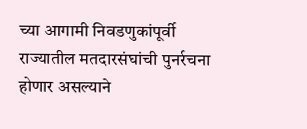च्या आगामी निवडणुकांपूर्वी राज्यातील मतदारसंघांची पुनर्रचना होणार असल्याने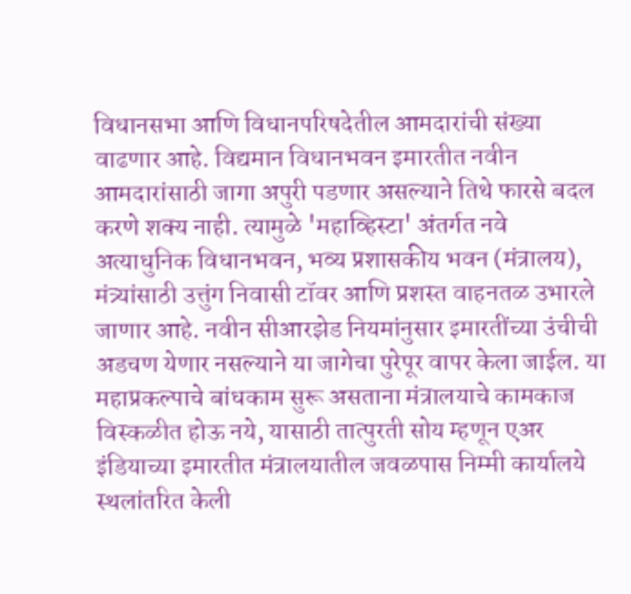विधानसभा आणि विधानपरिषदेतील आमदारांची संख्या वाढणार आहे. विद्यमान विधानभवन इमारतीत नवीन आमदारांसाठी जागा अपुरी पडणार असल्याने तिथे फारसे बदल करणे शक्य नाही. त्यामुळे 'महाव्हिस्टा' अंतर्गत नवे अत्याधुनिक विधानभवन, भव्य प्रशासकीय भवन (मंत्रालय), मंत्र्यांसाठी उत्तुंग निवासी टॉवर आणि प्रशस्त वाहनतळ उभारले जाणार आहे. नवीन सीआरझेड नियमांनुसार इमारतींच्या उंचीची अडचण येणार नसल्याने या जागेचा पुरेपूर वापर केला जाईल. या महाप्रकल्पाचे बांधकाम सुरू असताना मंत्रालयाचे कामकाज विस्कळीत होऊ नये, यासाठी तात्पुरती सोय म्हणून एअर इंडियाच्या इमारतीत मंत्रालयातील जवळपास निम्मी कार्यालये स्थलांतरित केली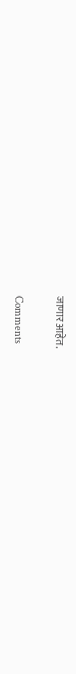जाणार आहेत.

Comments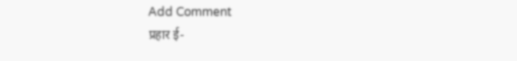Add Comment
प्रहार ई-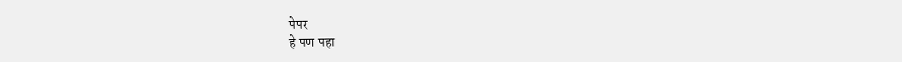पेपर
हे पण पहा